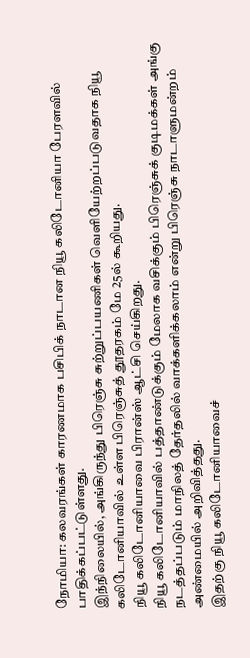நோமியா: கலவரங்கள் காரணமாக பசிபிக் நாடான நியூ கலிடோனியா பேரளவில் பாதிக்கப்பட்டுள்ளது.
இந்நிலையில், அங்கிருந்து பிரெஞ்சு சுற்றுப்பயணிகள் வெளியேற்றப்படுவதாக நியூ கலிடோனியாவில் உள்ள பிரெஞ்சுத் தூதரகம் மே 25ல் கூறியது.
நியூ கலிடோனியாவை பிரான்ஸ் ஆட்சி செய்கிறது.
நியூ கலிடோனியாவில் பத்தாண்டுக்கும் மேலாக வசிக்கும் பிரெஞ்சுக் குடிமக்கள் அங்கு நடத்தப்படும் மாநிலத் தேர்தலில் வாக்களிக்கலாம் என்று பிரெஞ்சு நாடாளுமன்றம் அண்மையில் அறிவித்தது.
இதற்கு நியூ கலிடோனியாவைச்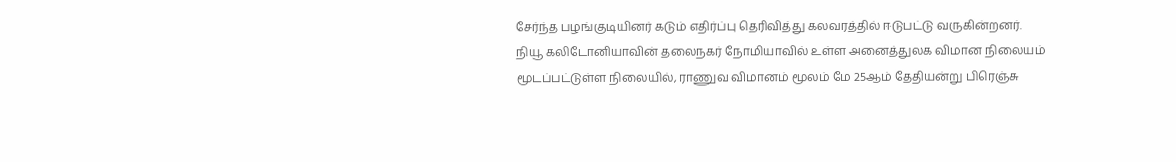சேர்ந்த பழங்குடியினர் கடும் எதிர்ப்பு தெரிவித்து கலவரத்தில் ஈடுபட்டு வருகின்றனர்.
நியூ கலிடோனியாவின் தலைநகர் நோமியாவில் உள்ள அனைத்துலக விமான நிலையம் மூடப்பட்டுள்ள நிலையில், ராணுவ விமானம் மூலம் மே 25ஆம் தேதியன்று பிரெஞ்சு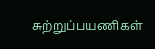சுற்றுப்பயணிகள்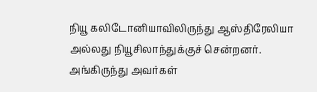நியூ கலிடோனியாவிலிருந்து ஆஸ்திரேலியா அல்லது நியூசிலாந்துக்குச் சென்றனர்.
அங்கிருந்து அவர்கள்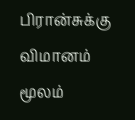பிரான்சுக்கு விமானம் மூலம்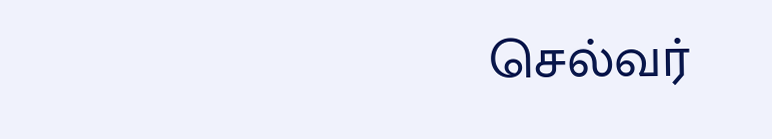செல்வர்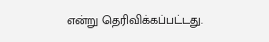என்று தெரிவிக்கப்பட்டது.